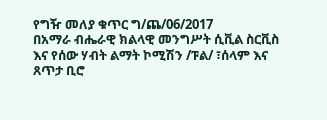የግዥ መለያ ቁጥር ግ/ጨ/06/2017
በአማራ ብሔራዊ ክልላዊ መንግሥት ሲቪል ስርቪስ እና የሰው ሃብት ልማት ኮሚሽን /ፑል/ ፣ሰላም እና ጸጥታ ቢሮ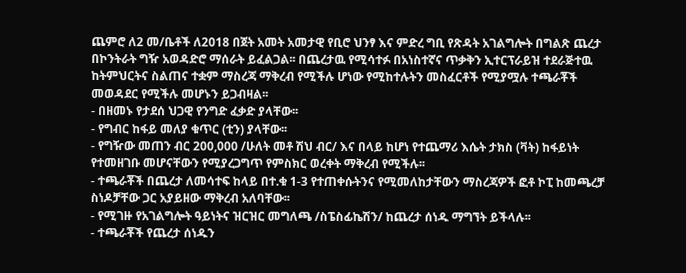ጨምሮ ለ2 መ/ቤቶች ለ2018 በጀት አመት አመታዊ የቢሮ ህንፃ እና ምድረ ግቢ የጽዳት አገልግሎት በግልጽ ጨረታ በኮንትራት ግዥ አወዳድሮ ማሰራት ይፈልጋል፡፡ በጨረታዉ የሚሳተፉ በአነስተኛና ጥቃቅን ኢተርፕራይዝ ተደራጅተዉ ከትምህርትና ስልጠና ተቋም ማስረጃ ማቅረብ የሚችሉ ሆነው የሚከተሉትን መስፈርቶች የሚያሟሉ ተጫራቾች መወዳደር የሚችሉ መሆኑን ይጋብዛል፡፡
- በዘመኑ የታደሰ ህጋዊ የንግድ ፈቃድ ያላቸው፡፡
- የግብር ከፋይ መለያ ቁጥር (ቲን) ያላቸው፡፡
- የግዥው መጠን ብር 200,000 /ሁለት መቶ ሽህ ብር/ እና በላይ ከሆነ የተጨማሪ እሴት ታክስ (ቫት) ከፋይነት የተመዘገቡ መሆናቸውን የሚያረጋግጥ የምስክር ወረቀት ማቅረብ የሚችሉ፡፡
- ተጫራቾች በጨረታ ለመሳተፍ ከላይ በተ.ቁ 1-3 የተጠቀሱትንና የሚመለከታቸውን ማስረጃዎች ፎቶ ኮፒ ከመጫረቻ ስነዶቻቸው ጋር አያይዘው ማቅረብ አለባቸው፡፡
- የሚገዙ የአገልግሎት ዓይነትና ዝርዝር መግለጫ /ስፔስፊኬሽን/ ከጨረታ ሰነዱ ማግኘት ይችላሉ፡፡
- ተጫራቾች የጨረታ ሰነዱን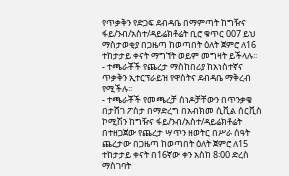የጥቃቅን የድጋፍ ደብዳቤ በማምጣት ከግዥና ፋይ/ንብ/አስተ/ዳይሬክቶሬት ቢሮ ቁጥር 007 ይህ ማስታወቂያ በጋዜጣ ከወጣበት ዕለት ጀምሮ ለ16 ተከታታይ ቀናት ማግኘት ወይም መግዛት ይችላሉ፡፡
- ተጫራቾች የጨረታ ማስከበሪያ ከአነስተኛና ጥቃቅን ኢተርፕራይዝ የዋስትና ደብዳቤ ማቅረብ የሚችሉ፡፡
- ተጫራቾች የመጫረቻ ሰነዶቻቸውን በጥንቃቄ በታሸገ ፖስታ በማድረግ በአብክመ ሲቪል ሰርቪስ ኮሚሽን ከግዥና ፋይ/ንብ/አስተ/ዳይሬክቶሬት በተዘጋጀው የጨረታ ሣጥን ዘወትር በሥራ ሰዓት ጨረታው በጋዜጣ ከወጣበት ዕለት ጀምሮ ለ15 ተከታታይ ቀናት በ16ኛው ቀን አስከ 8፡00 ድረስ ማስገባት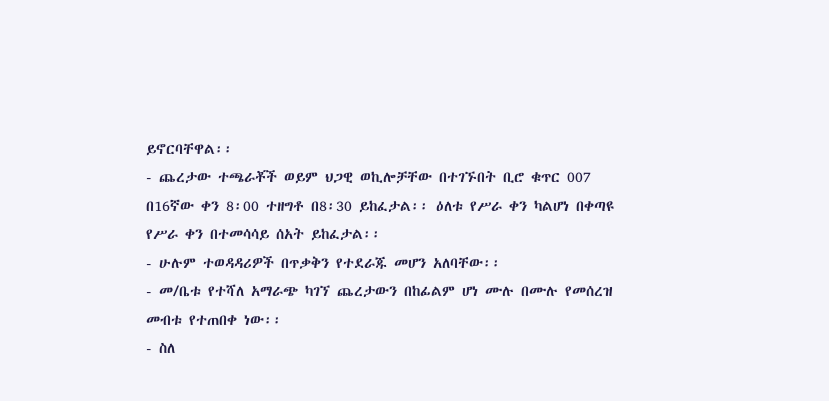ይኖርባቸዋል፡፡
- ጨረታው ተጫራቾች ወይም ህጋዊ ወኪሎቻቸው በተገኙበት ቢሮ ቁጥር 007 በ16ኛው ቀን 8፡00 ተዘግቶ በ8፡30 ይከፈታል፡፡ ዕለቱ የሥራ ቀን ካልሆነ በቀጣዩ የሥራ ቀን በተመሳሳይ ሰአት ይከፈታል፡፡
- ሁሉም ተወዳዳሪዎች በጥቃቅን የተደራጁ መሆን አለባቸው፡፡
- መ/ቤቱ የተሻለ አማራጭ ካገኘ ጨረታውን በከፊልም ሆነ ሙሉ በሙሉ የመሰረዝ መብቱ የተጠበቀ ነው፡፡
- ስለ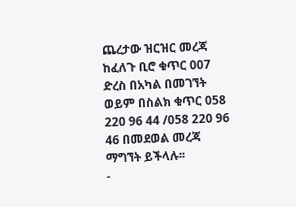ጨረታው ዝርዝር መረጃ ከፈለጉ ቢሮ ቁጥር 007 ድረስ በአካል በመገኘት ወይም በስልክ ቁጥር 058 220 96 44 /058 220 96 46 በመደወል መረጃ ማግኘት ይችላሉ፡፡
-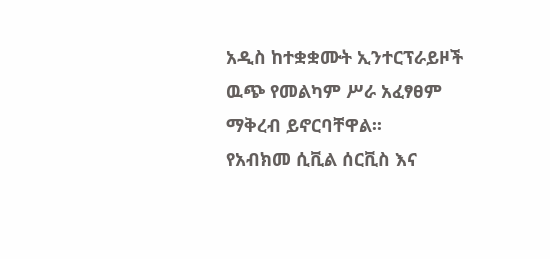አዲስ ከተቋቋሙት ኢንተርፕራይዞች ዉጭ የመልካም ሥራ አፈፃፀም ማቅረብ ይኖርባቸዋል፡፡
የአብክመ ሲቪል ሰርቪስ እና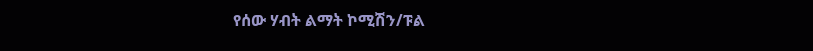የሰው ሃብት ልማት ኮሚሽን/ፑል